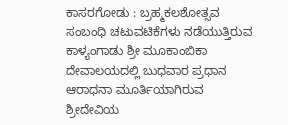ಕಾಸರಗೋಡು : ಬ್ರಹ್ಮಕಲಶೋತ್ಸವ ಸಂಬಂಧಿ ಚಟುವಟಿಕೆಗಳು ನಡೆಯುತ್ತಿರುವ ಕಾಳ್ಯಂಗಾಡು ಶ್ರೀ ಮೂಕಾಂಬಿಕಾ ದೇವಾಲಯದಲ್ಲಿ ಬುಧವಾರ ಪ್ರಧಾನ ಆರಾಧನಾ ಮೂರ್ತಿಯಾಗಿರುವ ಶ್ರೀದೇವಿಯ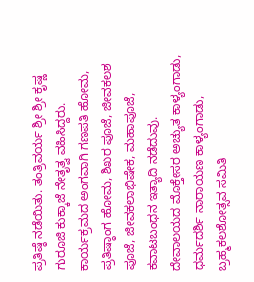ಪ್ರತಿಷ್ಠೆ ನಡೆಯಿತು. ತಂತ್ರಿವರ್ಯ ಶ್ರೀ ಶ್ರೀ ಕೃಷ್ಣ ಗುರೂಜಿ ಕುಕ್ಕಾಜೆ ನೇತೃತ್ವ ವಹಿಸಿದ್ದರು. ಕಾರ್ಯಕ್ರಮದ ಅಂಗವಾಗಿ ಗಣಪತಿ ಹೋಮ, ಪ್ರತಿಷ್ಠಾಂಗ ಹೋಮ, ಶಿಖರ ಪೂಜೆ, ಜೀವಕಲಶ ಪೂಜೆ, ಜೀವಕಲಾಭಿಷೇಕ, ಮಹಾಪೂಜೆ, ಕವಾಟಬಂಧನ ಇತ್ಯಾದಿ ನಡೆದುವು.
ದೇವಾಲಯದ ಮೊಕ್ತೇಸರ ಅಚ್ಯುತ ಕಾಳ್ಯಂಗಾಡು, ಧರ್ಮದರ್ಶಿ ನಾರಾಯಣ ಕಾಳ್ಯಂಗಾಡು, ಬ್ರಹ್ಮಕಲಶೋತ್ಸವ ಸಮಿತಿ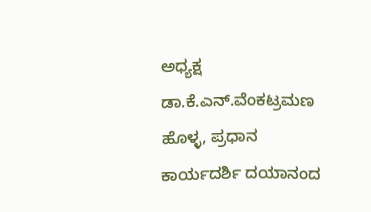ಅಧ್ಯಕ್ಷ ಡಾ.ಕೆ.ಎನ್.ವೆಂಕಟ್ರಮಣ ಹೊಳ್ಳ, ಪ್ರಧಾನ ಕಾರ್ಯದರ್ಶಿ ದಯಾನಂದ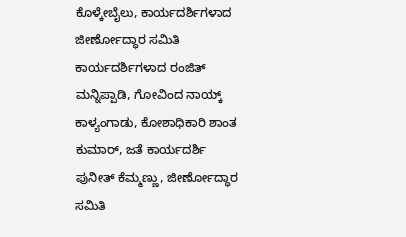ಕೊಳ್ಕೇಬೈಲು, ಕಾರ್ಯದರ್ಶಿಗಳಾದ ಜೀರ್ಣೋದ್ಧಾರ ಸಮಿತಿ ಕಾರ್ಯದರ್ಶಿಗಳಾದ ರಂಜಿತ್ ಮನ್ನಿಪ್ಪಾಡಿ, ಗೋವಿಂದ ನಾಯ್ಕ್ ಕಾಳ್ಯಂಗಾಡು, ಕೋಶಾಧಿಕಾರಿ ಶಾಂತ ಕುಮಾರ್, ಜತೆ ಕಾರ್ಯದರ್ಶಿ ಪುನೀತ್ ಕೆಮ್ಮಣ್ಣು, ಜೀರ್ಣೋದ್ಧಾರ ಸಮಿತಿ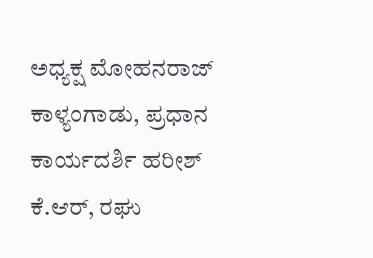ಅಧ್ಯಕ್ಷ ಮೋಹನರಾಜ್ ಕಾಳ್ಯಂಗಾಡು, ಪ್ರಧಾನ ಕಾರ್ಯದರ್ಶಿ ಹರೀಶ್ ಕೆ.ಆರ್, ರಘು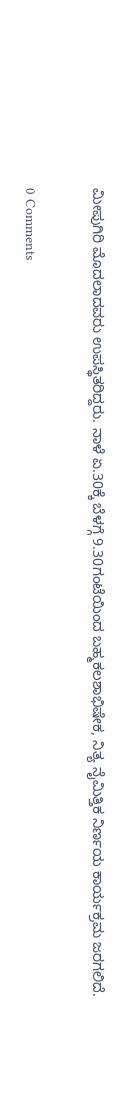ಮೀಪುಗಿರಿ ಮೊದಲಾದವರು ಉಪಸ್ಥಿತರಿದ್ದರು. ನಾಳೆ ಏ.30ಕ್ಕೆ ಬೆಳಗ್ಗೆ 9.30ಗಂಟೆಯಿಂದ ಬಹ್ಮಕಲಶಾಭಿಷೇಕ, ನಿತ್ಯ ನೈಮಿತ್ತಿಕ ನಿರ್ಣಯ ಕಾರ್ಯಕ್ರಮ ಜರಗಲಿದೆ.

0 Comments